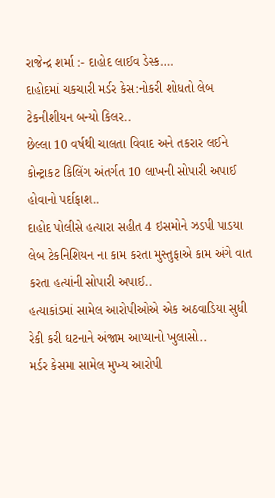રાજેન્દ્ર શર્મા :- દાહોદ લાઈવ ડેસ્ક….
દાહોદમાં ચકચારી મર્ડર કેસ:નોકરી શોધતો લેબ ટેકનીશીયન બન્યો કિલર..
છેલ્લા 10 વર્ષથી ચાલતા વિવાદ અને તકરાર લઈને કોન્ટ્રાકટ કિલિંગ અંતર્ગત 10 લાખની સોપારી અપાઈ હોવાનો પર્દાફાશ..
દાહોદ પોલીસે હત્યારા સહીત 4 ઇસમોને ઝડપી પાડયા
લેબ ટેકનિશિયન ના કામ કરતા મુસ્તુફાએ કામ અંગે વાત કરતા હત્યાંની સોપારી અપાઈ..
હત્યાકાંડમાં સામેલ આરોપીઓએ એક અઠવાડિયા સુધી રેકી કરી ઘટનાને અંજામ આપ્યાનો ખુલાસો..
મર્ડર કેસમા સામેલ મુખ્ય આરોપી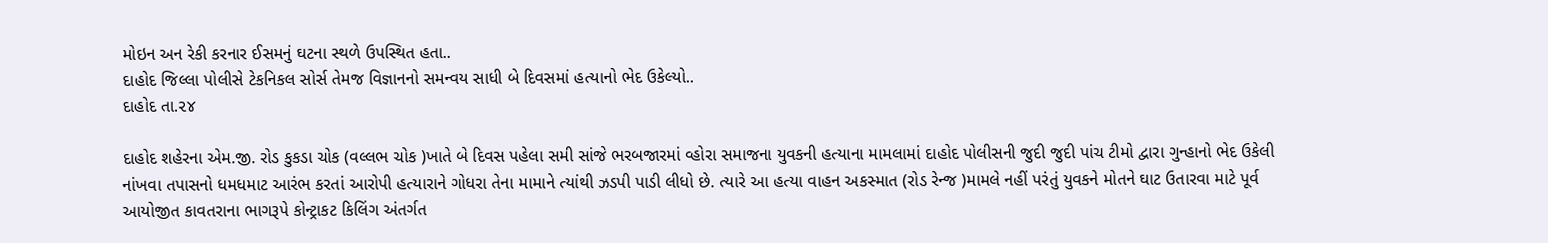મોઇન અન રેકી કરનાર ઈસમનું ઘટના સ્થળે ઉપસ્થિત હતા..
દાહોદ જિલ્લા પોલીસે ટેકનિકલ સોર્સ તેમજ વિજ્ઞાનનો સમન્વય સાધી બે દિવસમાં હત્યાનો ભેદ ઉકેલ્યો..
દાહોદ તા.૨૪

દાહોદ શહેરના એમ.જી. રોડ કુકડા ચોક (વલ્લભ ચોક )ખાતે બે દિવસ પહેલા સમી સાંજે ભરબજારમાં વ્હોરા સમાજના યુવકની હત્યાના મામલામાં દાહોદ પોલીસની જુદી જુદી પાંચ ટીમો દ્વારા ગુન્હાનો ભેદ ઉકેલી નાંખવા તપાસનો ધમધમાટ આરંભ કરતાં આરોપી હત્યારાને ગોધરા તેના મામાને ત્યાંથી ઝડપી પાડી લીધો છે. ત્યારે આ હત્યા વાહન અકસ્માત (રોડ રેન્જ )મામલે નહીં પરંતું યુવકને મોતને ઘાટ ઉતારવા માટે પૂર્વ આયોજીત કાવતરાના ભાગરૂપે કોન્ટ્રાકટ કિલિંગ અંતર્ગત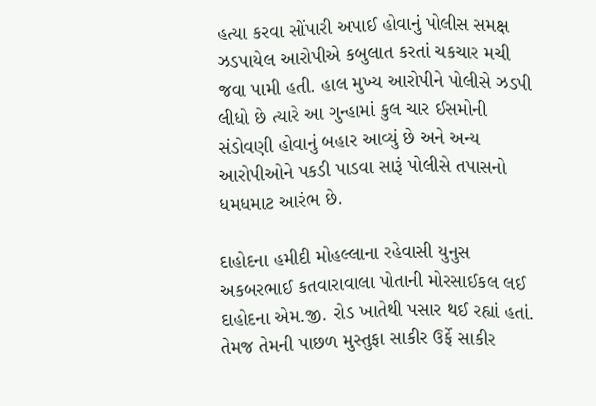હત્યા કરવા સોંપારી અપાઈ હોવાનું પોલીસ સમક્ષ ઝડપાયેલ આરોપીએ કબુલાત કરતાં ચકચાર મચી જવા પામી હતી. હાલ મુખ્ય આરોપીને પોલીસે ઝડપી લીધો છે ત્યારે આ ગુન્હામાં કુલ ચાર ઈસમોની સંડોવણી હોવાનું બહાર આવ્યું છે અને અન્ય આરોપીઓને પકડી પાડવા સારૂં પોલીસે તપાસનો ધમધમાટ આરંભ છે.

દાહોદના હમીદી મોહલ્લાના રહેવાસી યુનુસ અકબરભાઈ કતવારાવાલા પોતાની મોરસાઈકલ લઈ દાહોદના એમ.જી. રોડ ખાતેથી પસાર થઈ રહ્યાં હતાં. તેમજ તેમની પાછળ મુસ્તુફા સાકીર ઉર્ફે સાકીર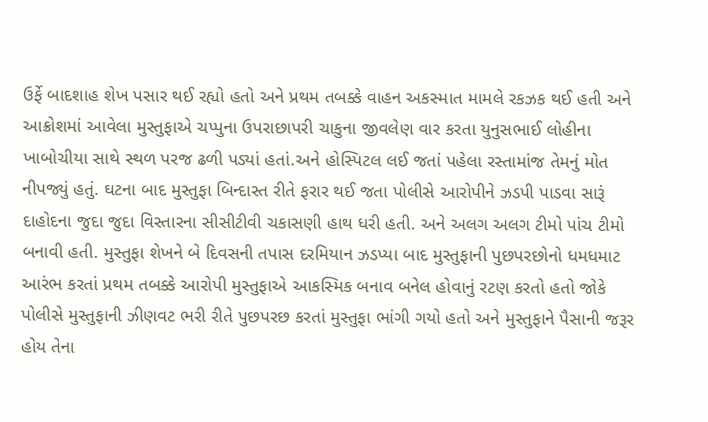ઉર્ફે બાદશાહ શેખ પસાર થઈ રહ્યો હતો અને પ્રથમ તબક્કે વાહન અકસ્માત મામલે રકઝક થઈ હતી અને આક્રોશમાં આવેલા મુસ્તુફાએ ચપ્પુના ઉપરાછાપરી ચાકુના જીવલેણ વાર કરતા યુનુસભાઈ લોહીના ખાબોચીયા સાથે સ્થળ પરજ ઢળી પડ્યાં હતાં.અને હોસ્પિટલ લઈ જતાં પહેલા રસ્તામાંજ તેમનું મોત નીપજ્યું હતું. ઘટના બાદ મુસ્તુફા બિન્દાસ્ત રીતે ફરાર થઈ જતા પોલીસે આરોપીને ઝડપી પાડવા સારૂં દાહોદના જુદા જુદા વિસ્તારના સીસીટીવી ચકાસણી હાથ ધરી હતી. અને અલગ અલગ ટીમો પાંચ ટીમો બનાવી હતી. મુસ્તુફા શેખને બે દિવસની તપાસ દરમિયાન ઝડપ્યા બાદ મુસ્તુફાની પુછપરછોનો ધમધમાટ આરંભ કરતાં પ્રથમ તબક્કે આરોપી મુસ્તુફાએ આકસ્મિક બનાવ બનેલ હોવાનું રટણ કરતો હતો જોકે પોલીસે મુસ્તુફાની ઝીણવટ ભરી રીતે પુછપરછ કરતાં મુસ્તુફા ભાંગી ગયો હતો અને મુસ્તુફાને પૈસાની જરૂર હોય તેના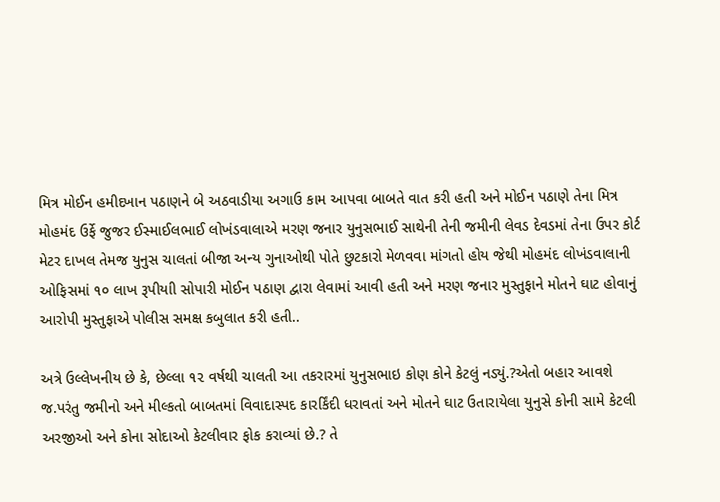મિત્ર મોઈન હમીદખાન પઠાણને બે અઠવાડીયા અગાઉ કામ આપવા બાબતે વાત કરી હતી અને મોઈન પઠાણે તેના મિત્ર મોહમંદ ઉર્ફે જુજર ઈસ્માઈલભાઈ લોખંડવાલાએ મરણ જનાર યુનુસભાઈ સાથેની તેની જમીની લેવડ દેવડમાં તેના ઉપર કોર્ટ મેટર દાખલ તેમજ યુનુસ ચાલતાં બીજા અન્ય ગુનાઓથી પોતે છુટકારો મેળવવા માંગતો હોય જેથી મોહમંદ લોખંડવાલાની ઓફિસમાં ૧૦ લાખ રૂપીયાી સોપારી મોઈન પઠાણ દ્વારા લેવામાં આવી હતી અને મરણ જનાર મુસ્તુફાને મોતને ઘાટ હોવાનું આરોપી મુસ્તુફાએ પોલીસ સમક્ષ કબુલાત કરી હતી..

અત્રે ઉલ્લેખનીય છે કે, છેલ્લા ૧૨ વર્ષથી ચાલતી આ તકરારમાં યુનુસભાઇ કોણ કોને કેટલું નડ્યું.?એતો બહાર આવશે જ.પરંતુ જમીનો અને મીલ્કતો બાબતમાં વિવાદાસ્પદ કારર્કિંદી ધરાવતાં અને મોતને ઘાટ ઉતારાયેલા યુનુસે કોની સામે કેટલી અરજીઓ અને કોના સોદાઓ કેટલીવાર ફોક કરાવ્યાં છે.? તે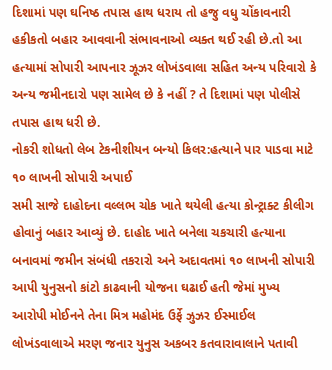દિશામાં પણ ઘનિષ્ઠ તપાસ હાથ ધરાય તો હજુ વધુ ચોંકાવનારી હકીકતો બહાર આવવાની સંભાવનાઓ વ્યક્ત થઈ રહી છે.તો આ હત્યામાં સોપારી આપનાર ઝૂઝર લોખંડવાલા સહિત અન્ય પરિવારો કે અન્ય જમીનદારો પણ સામેલ છે કે નહીં ? તે દિશામાં પણ પોલીસે તપાસ હાથ ધરી છે.
નોકરી શોધતો લેબ ટેકનીશીયન બન્યો કિલર:હત્યાને પાર પાડવા માટે ૧૦ લાખની સોપારી અપાઈ
સમી સાજે દાહોદના વલ્લભ ચોક ખાતે થયેલી હત્યા કોન્ટ્રાક્ટ કીલીગ હોવાનું બહાર આવ્યું છે. દાહોદ ખાતે બનેલા ચકચારી હત્યાના બનાવમાં જમીન સંબંધી તકરારો અને અદાવતમાં ૧૦ લાખની સોપારી આપી યુનુસનો કાંટો કાઢવાની યોજના ઘઢાઈ હતી જેમાં મુખ્ય આરોપી મોઈનને તેના મિત્ર મહોમંદ ઉર્ફે ઝુઝર ઈસ્માઈલ લોખંડવાલાએ મરણ જનાર યુનુસ અકબર કતવારાવાલાને પતાવી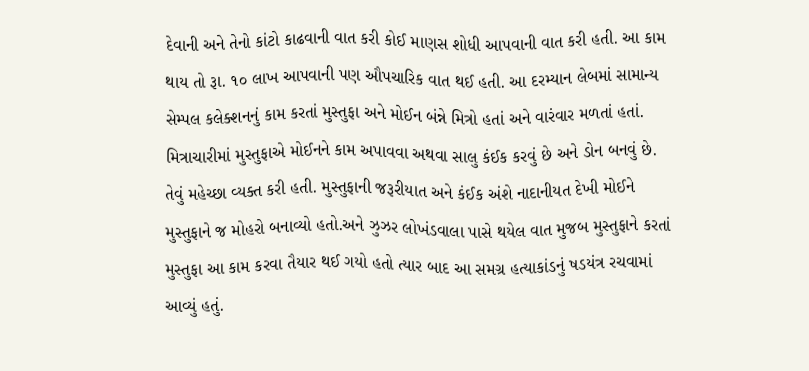દેવાની અને તેનો કાંટો કાઢવાની વાત કરી કોઈ માણસ શોધી આપવાની વાત કરી હતી. આ કામ થાય તો રૂા. ૧૦ લાખ આપવાની પણ ઔપચારિક વાત થઈ હતી. આ દરમ્યાન લેબમાં સામાન્ય સેમ્પલ કલેક્શનનું કામ કરતાં મુસ્તુફા અને મોઈન બંન્ને મિત્રો હતાં અને વારંવાર મળતાં હતાં. મિત્રાચારીમાં મુસ્તુફાએ મોઈનને કામ અપાવવા અથવા સાલુ કંઈક કરવું છે અને ડોન બનવું છે. તેવું મહેચ્છા વ્યક્ત કરી હતી. મુસ્તુફાની જરૂરીયાત અને કંઈક અંશે નાદાનીયત દેખી મોઈને મુસ્તુફાને જ મોહરો બનાવ્યો હતો.અને ઝુઝર લોખંડવાલા પાસે થયેલ વાત મુજબ મુસ્તુફાને કરતાં મુસ્તુફા આ કામ કરવા તૈયાર થઈ ગયો હતો ત્યાર બાદ આ સમગ્ર હત્યાકાંડનું ષડયંત્ર રચવામાં આવ્યું હતું.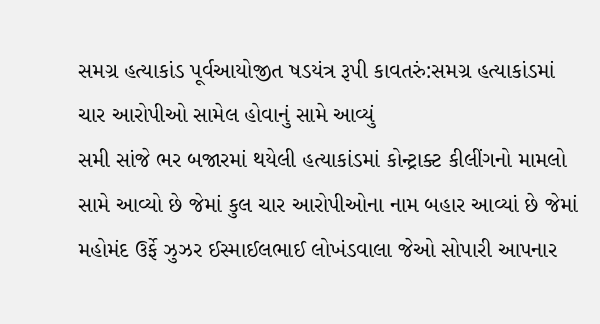સમગ્ર હત્યાકાંડ પૂર્વઆયોજીત ષડયંત્ર રૂપી કાવતરું:સમગ્ર હત્યાકાંડમાં ચાર આરોપીઓ સામેલ હોવાનું સામે આવ્યું
સમી સાંજે ભર બજારમાં થયેલી હત્યાકાંડમાં કોન્ટ્રાક્ટ કીલીંગનો મામલો સામે આવ્યો છે જેમાં કુલ ચાર આરોપીઓના નામ બહાર આવ્યાં છે જેમાં મહોમંદ ઉર્ફે ઝુઝર ઈસ્માઈલભાઈ લોખંડવાલા જેઓ સોપારી આપનાર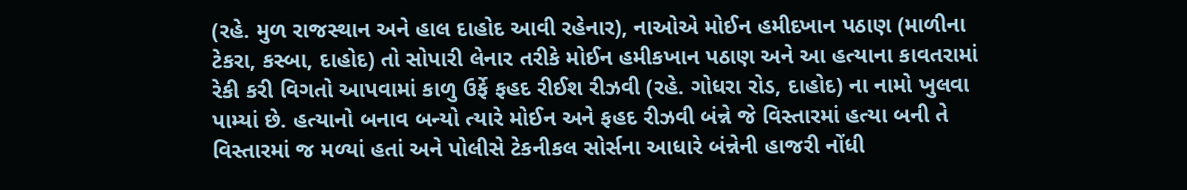(રહે. મુળ રાજસ્થાન અને હાલ દાહોદ આવી રહેનાર), નાઓએ મોઈન હમીદખાન પઠાણ (માળીના ટેકરા, કસ્બા, દાહોદ) તો સોપારી લેનાર તરીકે મોઈન હમીકખાન પઠાણ અને આ હત્યાના કાવતરામાં રેકી કરી વિગતો આપવામાં કાળુ ઉર્ફે ફહદ રીઈશ રીઝવી (રહે. ગોધરા રોડ, દાહોદ) ના નામો ખુલવા પામ્યાં છે. હત્યાનો બનાવ બન્યો ત્યારે મોઈન અને ફહદ રીઝવી બંન્ને જે વિસ્તારમાં હત્યા બની તે વિસ્તારમાં જ મળ્યાં હતાં અને પોલીસે ટેકનીકલ સોર્સના આધારે બંન્નેની હાજરી નોંધી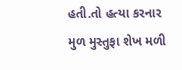હતી.તો હત્યા કરનાર મુળ મુસ્તુફા શેખ મળી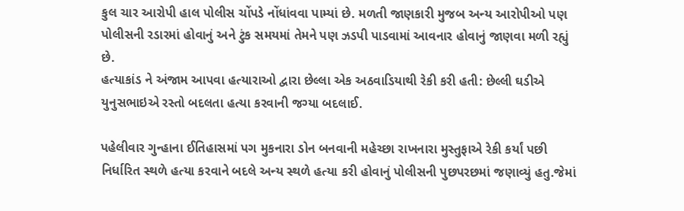કુલ ચાર આરોપી હાલ પોલીસ ચોંપડે નોંધાંવવા પામ્યાં છે. મળતી જાણકારી મુજબ અન્ય આરોપીઓ પણ પોલીસની રડારમાં હોવાનું અને ટુંક સમયમાં તેમને પણ ઝડપી પાડવામાં આવનાર હોવાનું જાણવા મળી રહ્યું છે.
હત્યાકાંડ ને અંજામ આપવા હત્યારાઓ દ્વારા છેલ્લા એક અઠવાડિયાથી રેકી કરી હતી: છેલ્લી ઘડીએ યુનુસભાઇએ રસ્તો બદલતા હત્યા કરવાની જગ્યા બદલાઈ.

પહેલીવાર ગુન્હાના ઈતિહાસમાં પગ મુકનારા ડોન બનવાની મહેચ્છા રાખનારા મુસ્તુફાએ રેકી કર્યાં પછી નિર્ધારિત સ્થળે હત્યા કરવાને બદલે અન્ય સ્થળે હત્યા કરી હોવાનું પોલીસની પુછપરછમાં જણાવ્યું હતુ.જેમાં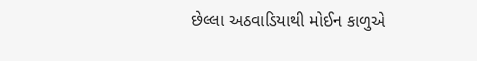છેલ્લા અઠવાડિયાથી મોઈન કાળુએ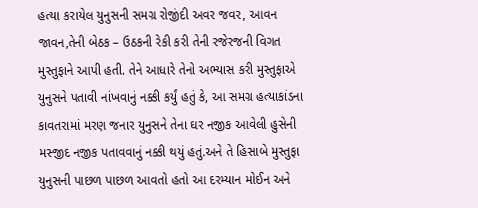હત્યા કરાયેલ યુનુસની સમગ્ર રોજીંદી અવર જવર, આવન જાવન,તેની બેઠક – ઉઠકની રેકી કરી તેની રજેરજની વિગત મુસ્તુફાને આપી હતી. તેને આધારે તેનો અભ્યાસ કરી મુસ્તુફાએ યુનુસને પતાવી નાંખવાનું નક્કી કર્યું હતું કે, આ સમગ્ર હત્યાકાંડના કાવતરામાં મરણ જનાર યુનુસને તેના ઘર નજીક આવેલી હુસેની મસ્જીદ નજીક પતાવવાનું નક્કી થયું હતું.અને તે હિસાબે મુસ્તુફા યુનુસની પાછળ પાછળ આવતો હતો આ દરમ્યાન મોઈન અને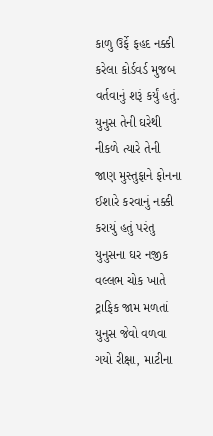કાળુ ઉર્ફે ફહદ નક્કી કરેલા કોર્ડવર્ડ મુજબ વર્તવાનું શરૂં કર્યું હતું. યુનુસ તેની ઘરેથી નીકળે ત્યારે તેની જાણ મુસ્તુફાને ફોનના ઈશારે કરવાનું નક્કી કરાયું હતું પરંતુ યુનુસના ઘર નજીક વલ્લભ ચોક ખાતે ટ્રાફિક જામ મળતાં યુનુસ જેવો વળવા ગયો રીક્ષા, માટીના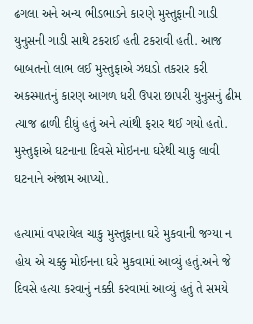ઢગલા અને અન્ય ભીડભાડને કારણે મુસ્તુફાની ગાડી યુનુસની ગાડી સાથે ટકરાઈ હતી ટકરાવી હતી. આજ બાબતનો લાભ લઈ મુસ્તુફાએ ઝઘડો તકરાર કરી અકસ્માતનું કારણ આગળ ધરી ઉપરા છાપરી યુનુસનું ઢીમ ત્યાજ ઢાળી દીધું હતું અને ત્યાંથી ફરાર થઈ ગયો હતો.
મુસ્તુફાએ ઘટનાના દિવસે મોઇનના ઘરેથી ચાકુ લાવી ઘટનાને અંજામ આપ્યો.

હત્યામાં વપરાયેલ ચાકુ મુસ્તુફાના ઘરે મુકવાની જગ્યા ન હોય એ ચક્કુ મોઈનના ઘરે મુકવામાં આવ્યું હતું.અને જે દિવસે હત્યા કરવાનું નક્કી કરવામાં આવ્યું હતું તે સમયે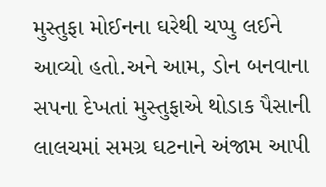મુસ્તુફા મોઈનના ઘરેથી ચપ્પુ લઈને આવ્યો હતો.અને આમ, ડોન બનવાના સપના દેખતાં મુસ્તુફાએ થોડાક પૈસાની લાલચમાં સમગ્ર ઘટનાને અંજામ આપી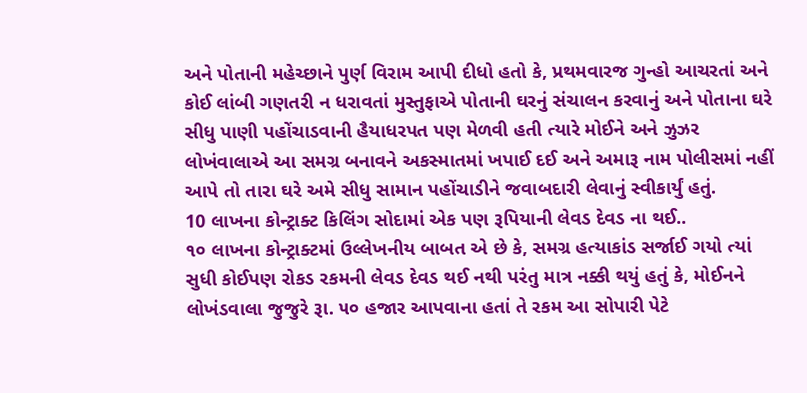અને પોતાની મહેચ્છાને પુર્ણ વિરામ આપી દીધો હતો કે, પ્રથમવારજ ગુન્હો આચરતાં અને કોઈ લાંબી ગણતરી ન ધરાવતાં મુસ્તુફાએ પોતાની ઘરનું સંચાલન કરવાનું અને પોતાના ઘરે સીધુ પાણી પહોંચાડવાની હૈયાધરપત પણ મેળવી હતી ત્યારે મોઈને અને ઝુઝર લોખંવાલાએ આ સમગ્ર બનાવને અકસ્માતમાં ખપાઈ દઈ અને અમારૂ નામ પોલીસમાં નહીં આપે તો તારા ઘરે અમે સીધુ સામાન પહોંચાડીને જવાબદારી લેવાનું સ્વીકાર્યું હતું.
10 લાખના કોન્ટ્રાક્ટ કિલિંગ સોદામાં એક પણ રૂપિયાની લેવડ દેવડ ના થઈ..
૧૦ લાખના કોન્ટ્રાક્ટમાં ઉલ્લેખનીય બાબત એ છે કે, સમગ્ર હત્યાકાંડ સર્જાઈ ગયો ત્યાં સુધી કોઈપણ રોકડ રકમની લેવડ દેવડ થઈ નથી પરંતુ માત્ર નક્કી થયું હતું કે, મોઈનને લોખંડવાલા જુજુરે રૂા. ૫૦ હજાર આપવાના હતાં તે રકમ આ સોપારી પેટે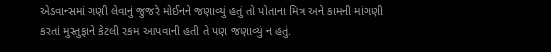એડવાન્સમાં ગણી લેવાનું જુજરે મોઈનને જણાવ્યું હતું તો પોતાના મિત્ર અને કામની માંગણી કરતાં મુસ્તુફાને કેટલી રકમ આપવાની હતી તે પણ જણાવ્યું ન હતું.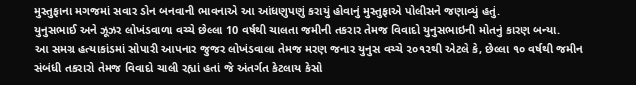મુસ્તુફાના મગજમાં સવાર ડોન બનવાની ભાવનાએ આ આંધણુપણું કરાયું હોવાનું મુસ્તુફાએ પોલીસને જણાવ્યું હતું.
યુનુસભાઈ અને ઝૂઝર લોખંડવાળા વચ્ચે છેલ્લા 10 વર્ષથી ચાલતા જમીની તકરાર તેમજ વિવાદો યુનુસભાઇની મોતનું કારણ બન્યા.
આ સમગ્ર હત્યાકાંડમાં સોપારી આપનાર જુજર લોખંડવાલા તેમજ મરણ જનાર યુનુસ વચ્ચે ૨૦૧૨થી એટલે કે, છેલ્લા ૧૦ વર્ષથી જમીન સંબંધી તકરારો તેમજ વિવાદો ચાલી રહ્યાં હતાં જે અંતર્ગત કેટલાય કેસો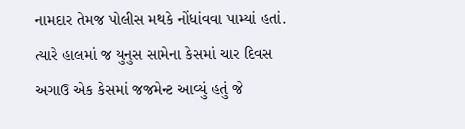નામદાર તેમજ પોલીસ મથકે નોંધાંવવા પામ્યાં હતાં. ત્યારે હાલમાં જ યુનુસ સામેના કેસમાં ચાર દિવસ અગાઉ એક કેસમાં જજમેન્ટ આવ્યું હતું જે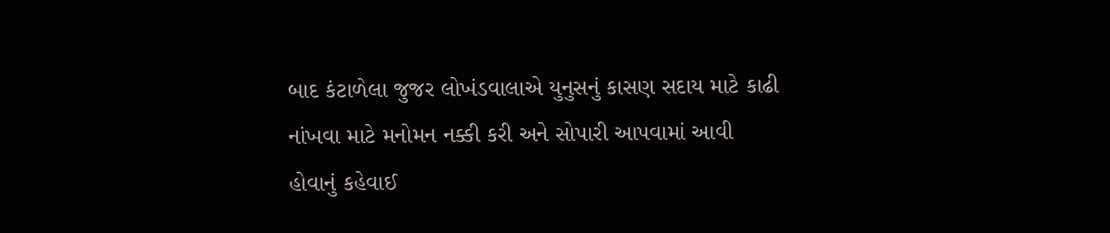બાદ કંટાળેલા જુજર લોખંડવાલાએ યુનુસનું કાસણ સદાય માટે કાઢી નાંખવા માટે મનોમન નક્કી કરી અને સોપારી આપવામાં આવી હોવાનું કહેવાઈ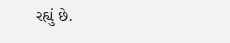રહ્યું છે.